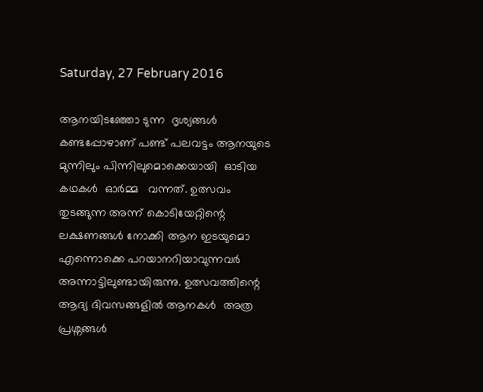Saturday, 27 February 2016

ആനയിടഞ്ഞോ ടുന്ന  ദൃശ്യങ്ങൾ കണ്ടപ്പോഴാണ് പണ്ട് പലവട്ടം ആനയുടെ മുന്നിലും പിന്നിലുമൊക്കെയായി  ഓടിയ കഥകൾ  ഓർമ്മ   വന്നത്. ഉത്സവം തുടങ്ങുന്ന അന്ന് കൊടിയേറ്റിന്റെ ലക്ഷണങ്ങൾ നോക്കി ആന ഇടയുമൊ എന്നൊക്കെ പറയാനറിയാവുന്നവർ അന്നാട്ടിലുണ്ടായിരുന്നു. ഉത്സവത്തിന്റെ  ആദ്യ ദിവസങ്ങളിൽ ആനകൾ  അത്ര പ്രശ്നങ്ങൾ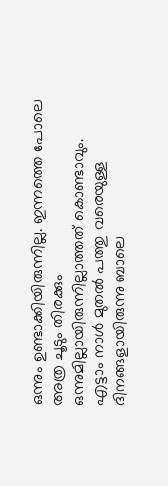ഒന്നും ഉണ്ടാക്കിയിരുന്നില്ല. ഇന്നത്തെ പോലെ അത്ര ചൂടും തിരക്കും ഒന്നുമില്ലായിരുന്നില്ലാത്തത് കൊണ്ടാവും.
എട്ടാം നാൾ മുതൽ പത്തു വരെയുള്ള ദിനങ്ങളായിരുന്നു ബാലെ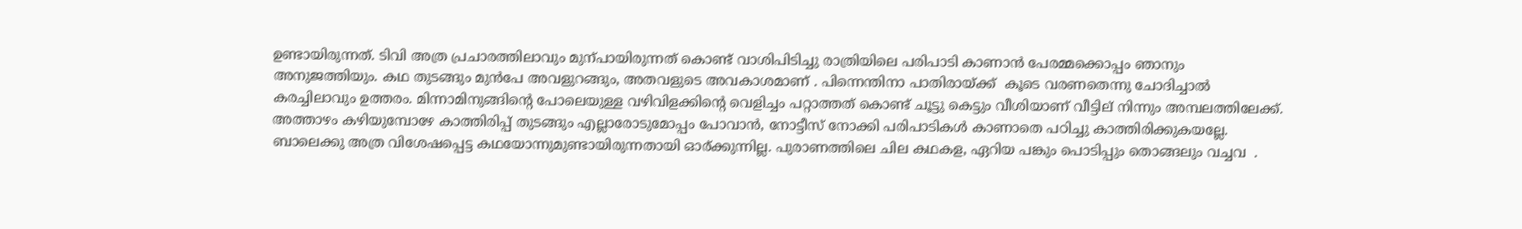ഉണ്ടായിരുന്നത്. ടിവി അത്ര പ്രചാരത്തിലാവും മുന്പായിരുന്നത് കൊണ്ട് വാശിപിടിച്ചു രാത്രിയിലെ പരിപാടി കാണാൻ പേരമ്മക്കൊപ്പം ഞാനും അനുജത്തിയും. കഥ തുടങ്ങും മുൻപേ അവളുറങ്ങും, അതവളുടെ അവകാശമാണ് . പിന്നെന്തിനാ പാതിരായ്ക്ക്  കൂടെ വരണതെന്നു ചോദിച്ചാൽ കരച്ചിലാവും ഉത്തരം. മിന്നാമിനുങ്ങിന്റെ പോലെയുള്ള വഴിവിളക്കിന്റെ വെളിച്ചം പറ്റാത്തത് കൊണ്ട് ചൂട്ടു കെട്ടും വീശിയാണ് വീട്ടില് നിന്നും അമ്പലത്തിലേക്ക്. അത്താഴം കഴിയുമ്പോഴേ കാത്തിരിപ്പ്‌ തുടങ്ങും എല്ലാരോടുമോപ്പം പോവാൻ, നോട്ടീസ് നോക്കി പരിപാടികൾ കാണാതെ പഠിച്ചു കാത്തിരിക്കുകയല്ലേ. ബാലെക്കു അത്ര വിശേഷപ്പെട്ട കഥയോന്നുമുണ്ടായിരുന്നതായി ഓര്ക്കുന്നില്ല. പുരാണത്തിലെ ചില കഥകള, ഏറിയ പങ്കും പൊടിപ്പും തൊങ്ങലും വച്ചവ  .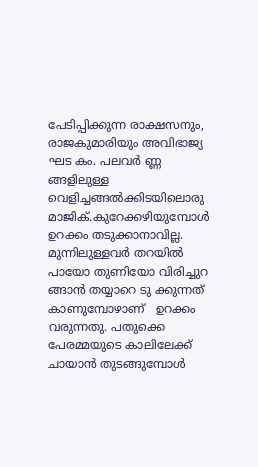പേടിപ്പിക്കുന്ന രാക്ഷസനും, രാജകുമാരിയും അവിഭാജ്യ ഘട കം. പലവർ ണ്ണ ങ്ങളിലുള്ള വെളിച്ചങ്ങൽക്കിടയിലൊരു മാജിക്‌.കുറേക്കഴിയുമ്പോൾ ഉറക്കം തടുക്കാനാവില്ല. മുന്നിലുള്ളവർ തറയിൽ പായോ തുണിയോ വിരിച്ചുറ ങ്ങാൻ തയ്യാറെ ടു ക്കുന്നത് കാണുമ്പോഴാണ്   ഉറക്കം വരുന്നതു. പതുക്കെ പേരമ്മയുടെ കാലിലേക്ക് ചായാൻ തുടങ്ങുമ്പോൾ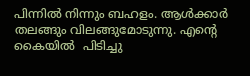പിന്നിൽ നിന്നും ബഹളം. ആൾക്കാർ തലങ്ങും വിലങ്ങുമോടുന്നു. എന്റെ കൈയിൽ  പിടിച്ചു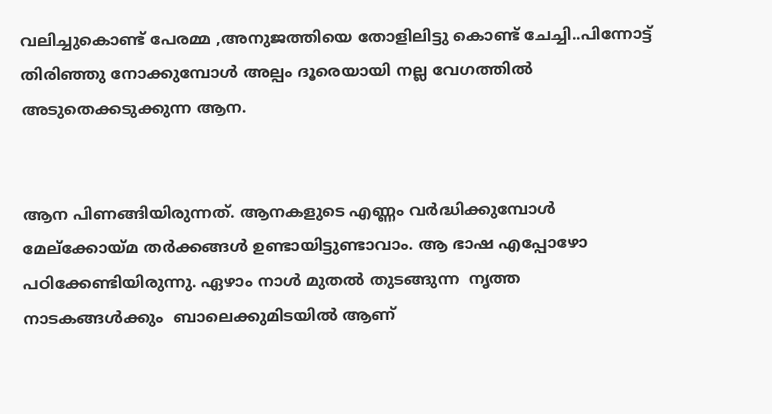വലിച്ചുകൊണ്ട് പേരമ്മ ,അനുജത്തിയെ തോളിലിട്ടു കൊണ്ട് ചേച്ചി..പിന്നോട്ട് തിരിഞ്ഞു നോക്കുമ്പോൾ അല്പം ദൂരെയായി നല്ല വേഗത്തിൽ അടുതെക്കടുക്കുന്ന ആന.


ആന പിണങ്ങിയിരുന്നത്. ആനകളുടെ എണ്ണം വർദ്ധിക്കുമ്പോൾ  മേല്ക്കോയ്മ തർക്കങ്ങൾ ഉണ്ടായിട്ടുണ്ടാവാം. ആ ഭാഷ എപ്പോഴോ പഠിക്കേണ്ടിയിരുന്നു. ഏഴാം നാൾ മുതൽ തുടങ്ങുന്ന  നൃത്ത  നാടകങ്ങൾക്കും  ബാലെക്കുമിടയിൽ ആണ്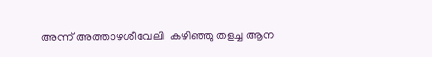അന്ന് അത്താഴശീവേലി  കഴിഞ്ഞു തളച്ച ആന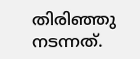തിരിഞ്ഞു നടന്നത്.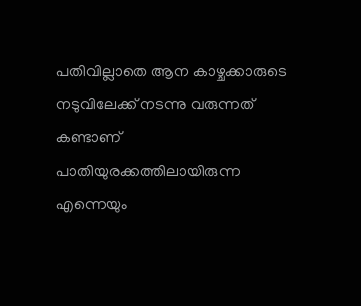പതിവില്ലാതെ ആന കാഴ്ചക്കാരുടെ നടുവിലേക്ക് നടന്നു വരുന്നത് കണ്ടാണ്  പാതിയുരക്കത്തിലായിരുന്ന എന്നെയും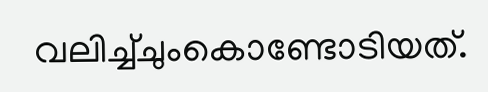വലിച്ച്ചുംകൊണ്ടോടിയത്.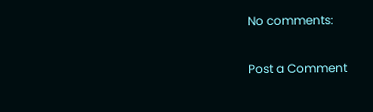No comments:

Post a Comment